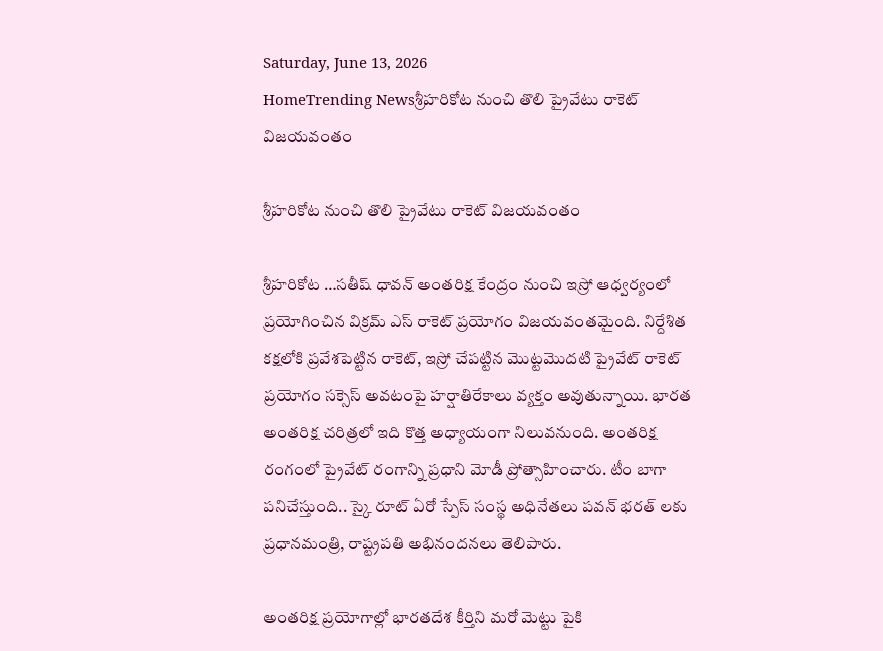Saturday, June 13, 2026
HomeTrending Newsశ్రీహరికోట నుంచి తొలి ప్రైవేటు రాకెట్ విజయవంతం

శ్రీహరికోట నుంచి తొలి ప్రైవేటు రాకెట్ విజయవంతం

శ్రీహరికోట …సతీష్ ధావన్ అంతరిక్ష కేంద్రం నుంచి ఇస్రో ఆధ్వర్యంలో ప్రయోగించిన విక్రమ్ ఎస్ రాకెట్ ప్రయోగం విజయవంతమైంది. నిర్దేశిత కక్షలోకి ప్రవేశపెట్టిన రాకెట్, ఇస్రో చేపట్టిన మొట్టమొదటి ప్రైవేట్ రాకెట్ ప్రయోగం సక్సెస్ అవటంపై హర్షాతిరేకాలు వ్యక్తం అవుతున్నాయి. భారత అంతరిక్ష చరిత్రలో ఇది కొత్త అధ్యాయంగా నిలువనుంది. అంతరిక్ష రంగంలో ప్రైవేట్ రంగాన్ని ప్రధాని మోడీ ప్రోత్సాహించారు. టీం బాగా పనిచేస్తుంది.. స్కై రూట్ ఏరో స్పేస్ సంస్థ అధినేతలు పవన్ భరత్ లకు ప్రధానమంత్రి, రాష్ట్రపతి అభినందనలు తెలిపారు.

అంతరిక్ష ప్రయోగాల్లో భారతదేశ కీర్తిని మరో మెట్టు పైకి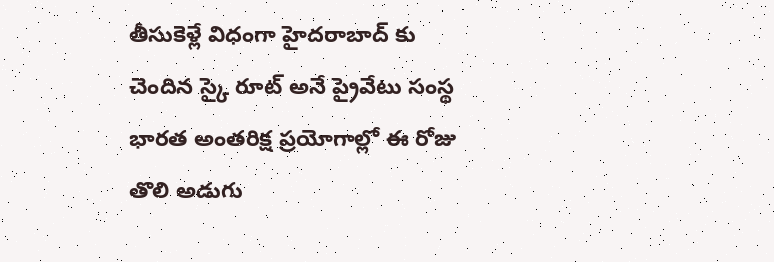తీసుకెళ్లే విధంగా హైదరాబాద్ కు చెందిన స్కై రూట్ అనే ప్రైవేటు సంస్థ
భారత అంతరిక్ష ప్రయోగాల్లో ఈ రోజు తొలి అడుగు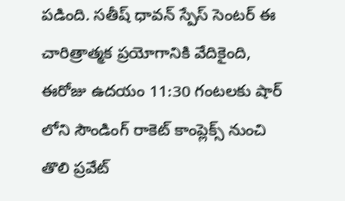పడింది. సతీష్ ధావన్ స్పేస్ సెంటర్ ఈ చారిత్రాత్మక ప్రయోగానికి వేదికైంది, ఈరోజు ఉదయం 11:30 గంటలకు షార్ లోని సౌండింగ్ రాకెట్ కాంప్లెక్స్ నుంచి తొలి ప్రవేట్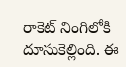రాకెట్ నింగిలోకి దూసుకెల్లింది. ఈ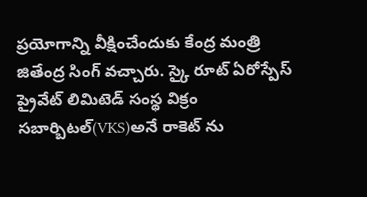ప్రయోగాన్ని వీక్షించేందుకు కేంద్ర మంత్రి జితేంద్ర సింగ్ వచ్చారు. స్కై రూట్ ఏరోస్పేస్ ప్రైవేట్ లిమిటెడ్ సంస్థ విక్రం సబార్బిటల్(VKS)అనే రాకెట్ ను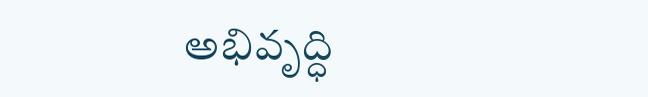అభివృద్ధి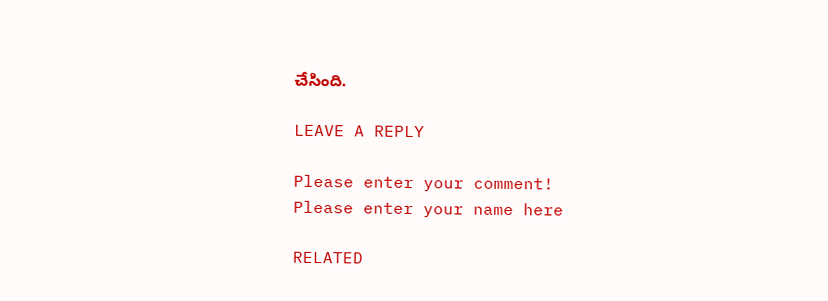చేసింది.

LEAVE A REPLY

Please enter your comment!
Please enter your name here

RELATED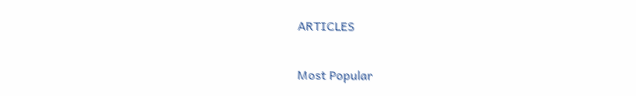ARTICLES

Most Popular